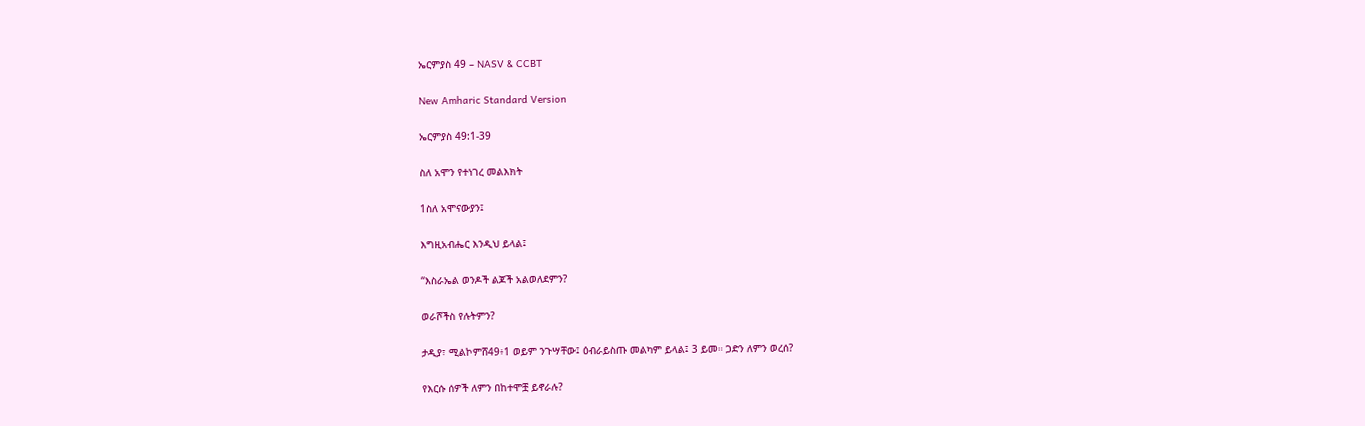ኤርምያስ 49 – NASV & CCBT

New Amharic Standard Version

ኤርምያስ 49:1-39

ስለ አሞን የተነገረ መልእክት

1ስለ አሞናውያን፤

እግዚአብሔር እንዲህ ይላል፤

“እስራኤል ወንዶች ልጆች አልወለደምን?

ወራሾችስ የሉትምን?

ታዲያ፣ ሚልኮምሸ49፥1 ወይም ንጉሣቸው፤ ዕብራይስጡ መልካም ይላል፤ 3 ይመ። ጋድን ለምን ወረሰ?

የእርሱ ሰዎች ለምን በከተሞቿ ይኖራሉ?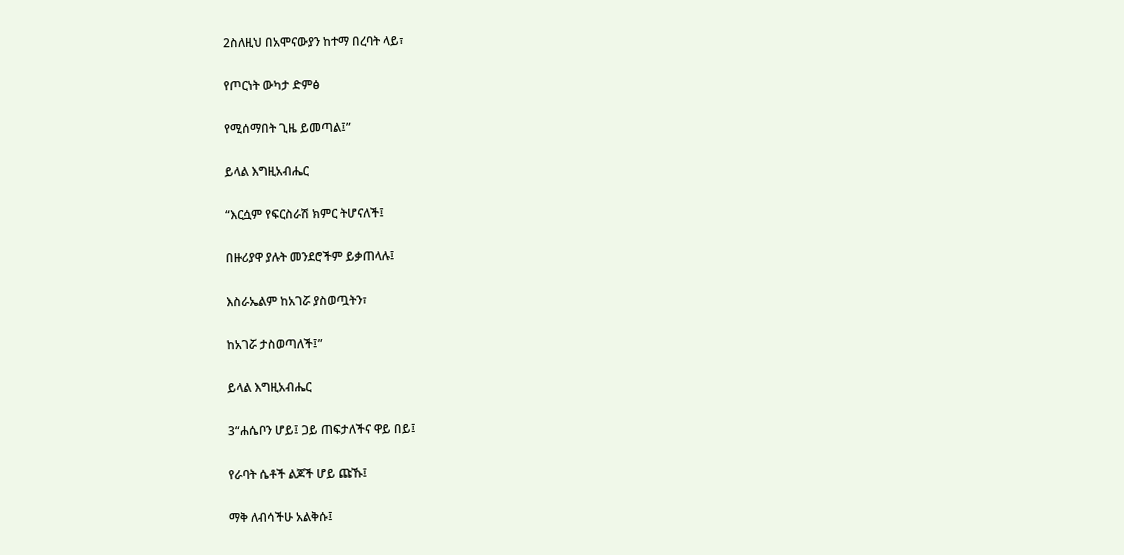2ስለዚህ በአሞናውያን ከተማ በረባት ላይ፣

የጦርነት ውካታ ድምፅ

የሚሰማበት ጊዜ ይመጣል፤”

ይላል እግዚአብሔር

“እርሷም የፍርስራሽ ክምር ትሆናለች፤

በዙሪያዋ ያሉት መንደሮችም ይቃጠላሉ፤

እስራኤልም ከአገሯ ያስወጧትን፣

ከአገሯ ታስወጣለች፤”

ይላል እግዚአብሔር

3“ሐሴቦን ሆይ፤ ጋይ ጠፍታለችና ዋይ በይ፤

የራባት ሴቶች ልጆች ሆይ ጩኹ፤

ማቅ ለብሳችሁ አልቅሱ፤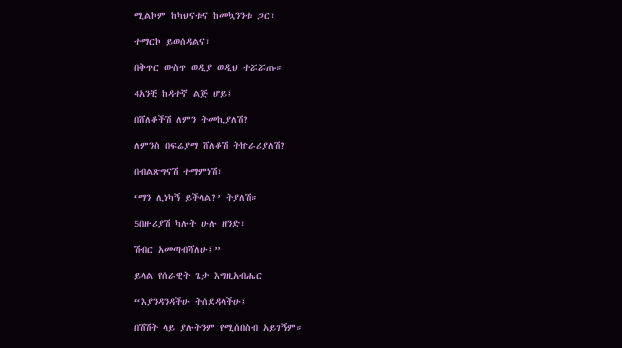ሚልኮም ከካህናቱና ከመኳንንቱ ጋር፣

ተማርኮ ይወሰዳልና፣

በቅጥር ውስጥ ወዲያ ወዲህ ተሯሯጡ።

4አንቺ ከዳተኛ ልጅ ሆይ፤

በሸለቆችሽ ለምን ትመኪያለሽ?

ለምንስ በፍሬያማ ሸለቆሽ ትኵራሪያለሽ?

በብልጽግናሽ ተማምነሽ፣

‘ማን ሊነካኝ ይችላል?’ ትያለሽ።

5በዙሪያሽ ካሉት ሁሉ ዘንድ፣

ሽብር አመጣብሻለሁ፤”

ይላል የሰራዊት ጌታ እግዚአብሔር

“እያንዳንዳችሁ ትሰደዳላችሁ፤

በሽሽት ላይ ያሉትንም የሚሰበስብ አይገኝም።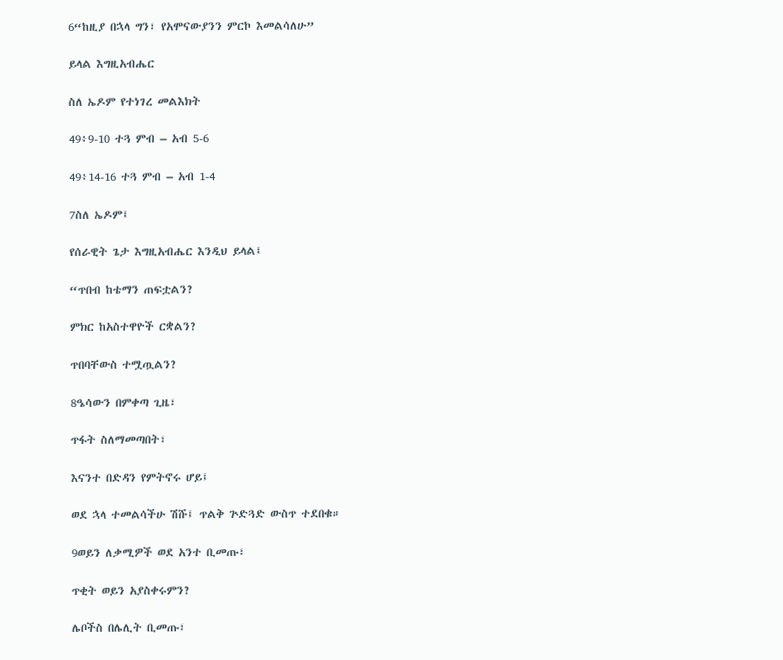6“ከዚያ በኋላ ግን፣ የአሞናውያንን ምርኮ እመልሳለሁ”

ይላል እግዚአብሔር

ስለ ኤዶም የተነገረ መልእክት

49፥9-10 ተጓ ምብ – አብ 5-6

49፥14-16 ተጓ ምብ – አብ 1-4

7ስለ ኤዶም፤

የሰራዊት ጌታ እግዚአብሔር እንዲህ ይላል፤

“ጥበብ ከቴማን ጠፍቷልን?

ምክር ከአስተዋዮች ርቋልን?

ጥበባቸውስ ተሟጧልን?

8ዔሳውን በምቀጣ ጊዜ፣

ጥፋት ስለማመጣበት፣

እናንተ በድዳን የምትኖሩ ሆይ፤

ወደ ኋላ ተመልሳችሁ ሽሹ፤ ጥልቅ ጕድጓድ ውስጥ ተደበቁ።

9ወይን ለቃሚዎች ወደ አንተ ቢመጡ፣

ጥቂት ወይን አያስቀሩምን?

ሌቦችስ በሌሊት ቢመጡ፣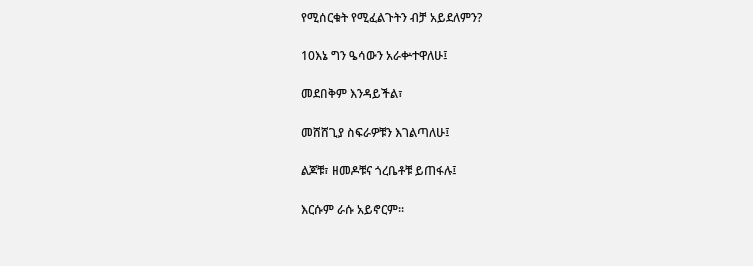የሚሰርቁት የሚፈልጉትን ብቻ አይደለምን?

10እኔ ግን ዔሳውን አራቍተዋለሁ፤

መደበቅም እንዳይችል፣

መሸሸጊያ ስፍራዎቹን እገልጣለሁ፤

ልጆቹ፣ ዘመዶቹና ጎረቤቶቹ ይጠፋሉ፤

እርሱም ራሱ አይኖርም።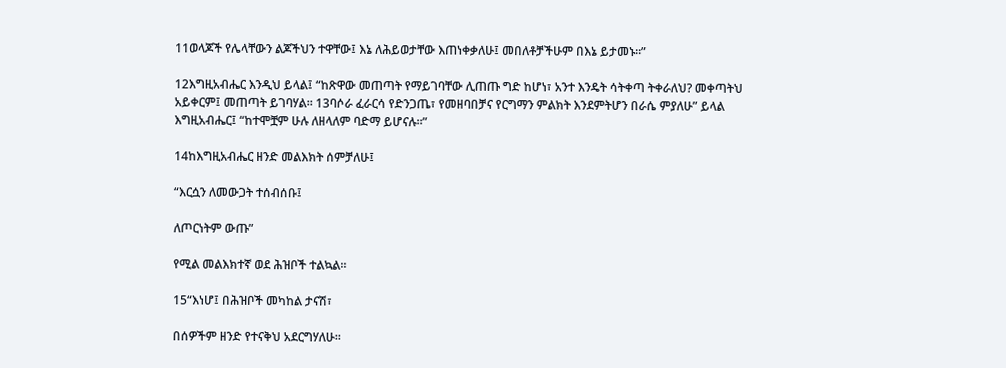11ወላጆች የሌላቸውን ልጆችህን ተዋቸው፤ እኔ ለሕይወታቸው እጠነቀቃለሁ፤ መበለቶቻችሁም በእኔ ይታመኑ።”

12እግዚአብሔር እንዲህ ይላል፤ “ከጽዋው መጠጣት የማይገባቸው ሊጠጡ ግድ ከሆነ፣ አንተ እንዴት ሳትቀጣ ትቀራለህ? መቀጣትህ አይቀርም፤ መጠጣት ይገባሃል። 13ባሶራ ፈራርሳ የድንጋጤ፣ የመዘባበቻና የርግማን ምልክት እንደምትሆን በራሴ ምያለሁ” ይላል እግዚአብሔር፤ “ከተሞቿም ሁሉ ለዘላለም ባድማ ይሆናሉ።”

14ከእግዚአብሔር ዘንድ መልእክት ሰምቻለሁ፤

“እርሷን ለመውጋት ተሰብሰቡ፤

ለጦርነትም ውጡ”

የሚል መልእክተኛ ወደ ሕዝቦች ተልኳል።

15“እነሆ፤ በሕዝቦች መካከል ታናሽ፣

በሰዎችም ዘንድ የተናቅህ አደርግሃለሁ።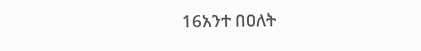16አንተ በዐለት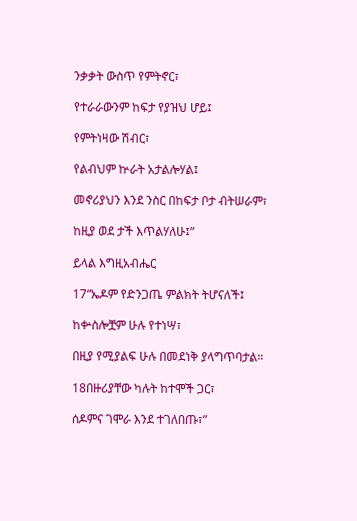ንቃቃት ውስጥ የምትኖር፣

የተራራውንም ከፍታ የያዝህ ሆይ፤

የምትነዛው ሽብር፣

የልብህም ኵራት አታልሎሃል፤

መኖሪያህን እንደ ንስር በከፍታ ቦታ ብትሠራም፣

ከዚያ ወደ ታች እጥልሃለሁ፤”

ይላል እግዚአብሔር

17“ኤዶም የድንጋጤ ምልክት ትሆናለች፤

ከቍስሎቿም ሁሉ የተነሣ፣

በዚያ የሚያልፍ ሁሉ በመደነቅ ያላግጥባታል።

18በዙሪያቸው ካሉት ከተሞች ጋር፣

ሰዶምና ገሞራ እንደ ተገለበጡ፣”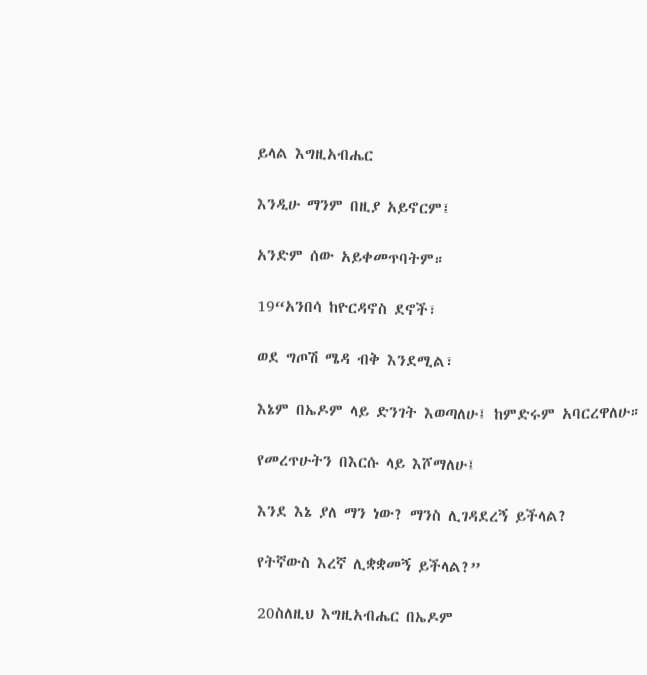ይላል እግዚአብሔር

እንዲሁ ማንም በዚያ አይኖርም፤

አንድም ሰው አይቀመጥባትም።

19“አንበሳ ከዮርዳኖስ ደኖች፣

ወደ ግጦሽ ሜዳ ብቅ እንደሚል፣

እኔም በኤዶም ላይ ድንገት እወጣለሁ፤ ከምድሩም አባርረዋለሁ።

የመረጥሁትን በእርሱ ላይ እሾማለሁ፤

እንደ እኔ ያለ ማን ነው? ማንስ ሊገዳደረኝ ይችላል?

የትኛውስ እረኛ ሊቋቋመኝ ይችላል?”

20ስለዚህ እግዚአብሔር በኤዶም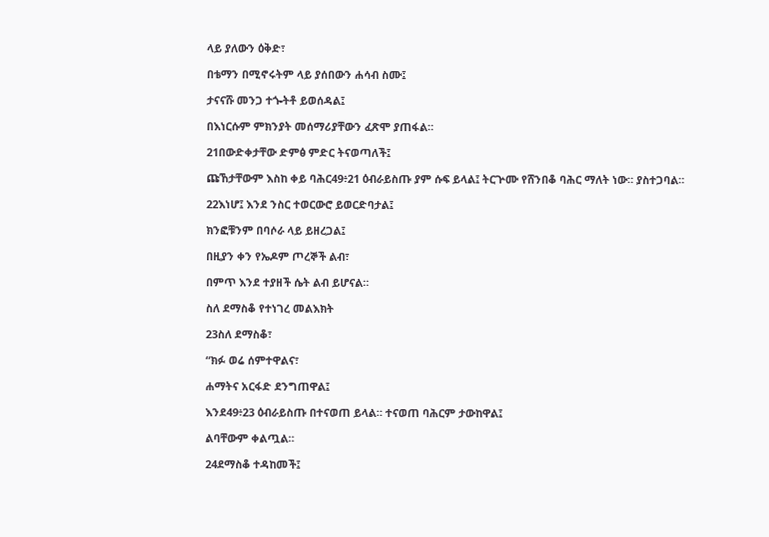ላይ ያለውን ዕቅድ፣

በቴማን በሚኖሩትም ላይ ያሰበውን ሐሳብ ስሙ፤

ታናናሹ መንጋ ተጐትቶ ይወሰዳል፤

በእነርሱም ምክንያት መሰማሪያቸውን ፈጽሞ ያጠፋል።

21በውድቀታቸው ድምፅ ምድር ትናወጣለች፤

ጩኸታቸውም እስከ ቀይ ባሕር49፥21 ዕብራይስጡ ያም ሱፍ ይላል፤ ትርጕሙ የሸንበቆ ባሕር ማለት ነው። ያስተጋባል።

22እነሆ፤ እንደ ንስር ተወርውሮ ይወርድባታል፤

ክንፎቹንም በባሶራ ላይ ይዘረጋል፤

በዚያን ቀን የኤዶም ጦረኞች ልብ፣

በምጥ እንደ ተያዘች ሴት ልብ ይሆናል።

ስለ ደማስቆ የተነገረ መልእክት

23ስለ ደማስቆ፣

“ክፉ ወሬ ሰምተዋልና፣

ሐማትና አርፋድ ደንግጠዋል፤

እንደ49፥23 ዕብራይስጡ በተናወጠ ይላል። ተናወጠ ባሕርም ታውከዋል፤

ልባቸውም ቀልጧል።

24ደማስቆ ተዳከመች፤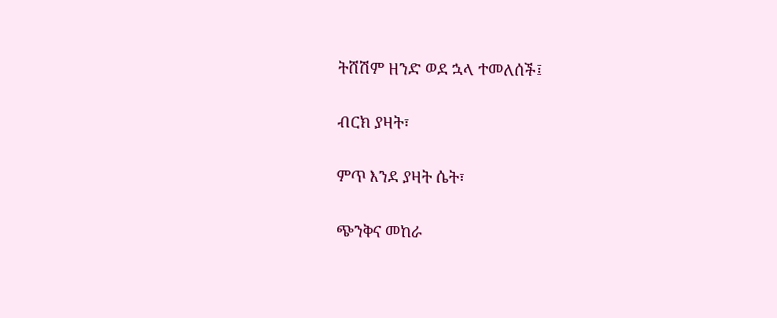ትሸሽም ዘንድ ወደ ኋላ ተመለሰች፤

ብርክ ያዛት፣

ምጥ እንደ ያዛት ሴት፣

ጭንቅና መከራ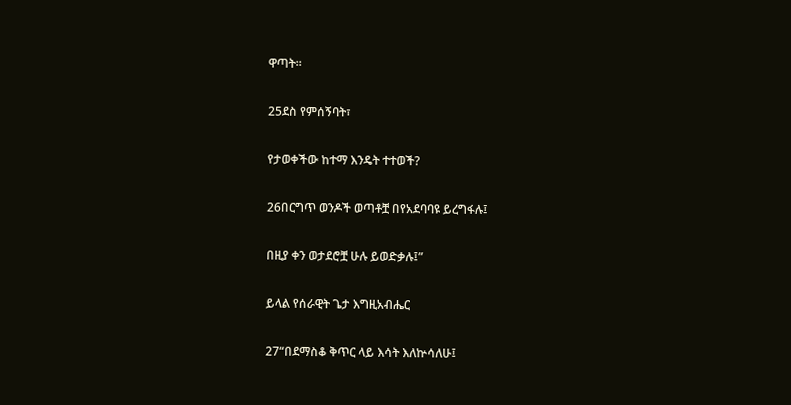ዋጣት።

25ደስ የምሰኝባት፣

የታወቀችው ከተማ እንዴት ተተወች?

26በርግጥ ወንዶች ወጣቶቿ በየአደባባዩ ይረግፋሉ፤

በዚያ ቀን ወታደሮቿ ሁሉ ይወድቃሉ፤”

ይላል የሰራዊት ጌታ እግዚአብሔር

27“በደማስቆ ቅጥር ላይ እሳት እለኵሳለሁ፤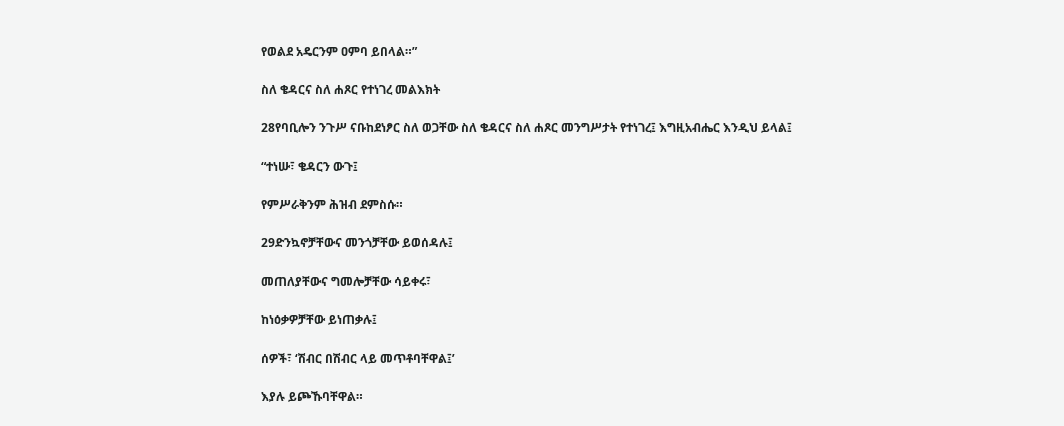የወልደ አዴርንም ዐምባ ይበላል።”

ስለ ቄዳርና ስለ ሐጾር የተነገረ መልእክት

28የባቢሎን ንጉሥ ናቡከደነፆር ስለ ወጋቸው ስለ ቄዳርና ስለ ሐጾር መንግሥታት የተነገረ፤ እግዚአብሔር እንዲህ ይላል፤

“ተነሡ፣ ቄዳርን ውጉ፤

የምሥራቅንም ሕዝብ ደምስሱ።

29ድንኳኖቻቸውና መንጎቻቸው ይወሰዳሉ፤

መጠለያቸውና ግመሎቻቸው ሳይቀሩ፣

ከነዕቃዎቻቸው ይነጠቃሉ፤

ሰዎች፣ ‘ሽብር በሽብር ላይ መጥቶባቸዋል፤’

እያሉ ይጮኹባቸዋል።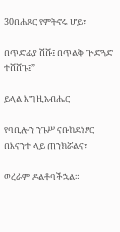30በሐጾር የምትኖሩ ሆይ፣

በጥድፊያ ሽሹ፤ በጥልቅ ጕድጓድ ተሸሸጉ፤”

ይላል እግዚአብሔር

የባቢሎን ንጉሥ ናቡከደነፆር በእናንተ ላይ ጠንክሯልና፣

ወረራም ዶልቶባችኋል።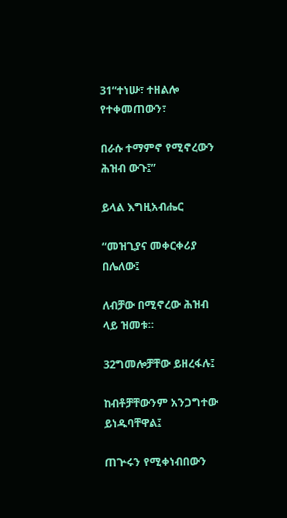31“ተነሡ፣ ተዘልሎ የተቀመጠውን፣

በራሱ ተማምኖ የሚኖረውን ሕዝብ ውጉ፤”

ይላል እግዚአብሔር

“መዝጊያና መቀርቀሪያ በሌለው፤

ለብቻው በሚኖረው ሕዝብ ላይ ዝመቱ።

32ግመሎቻቸው ይዘረፋሉ፤

ከብቶቻቸውንም አንጋግተው ይነዱባቸዋል፤

ጠጕሩን የሚቀነብበውን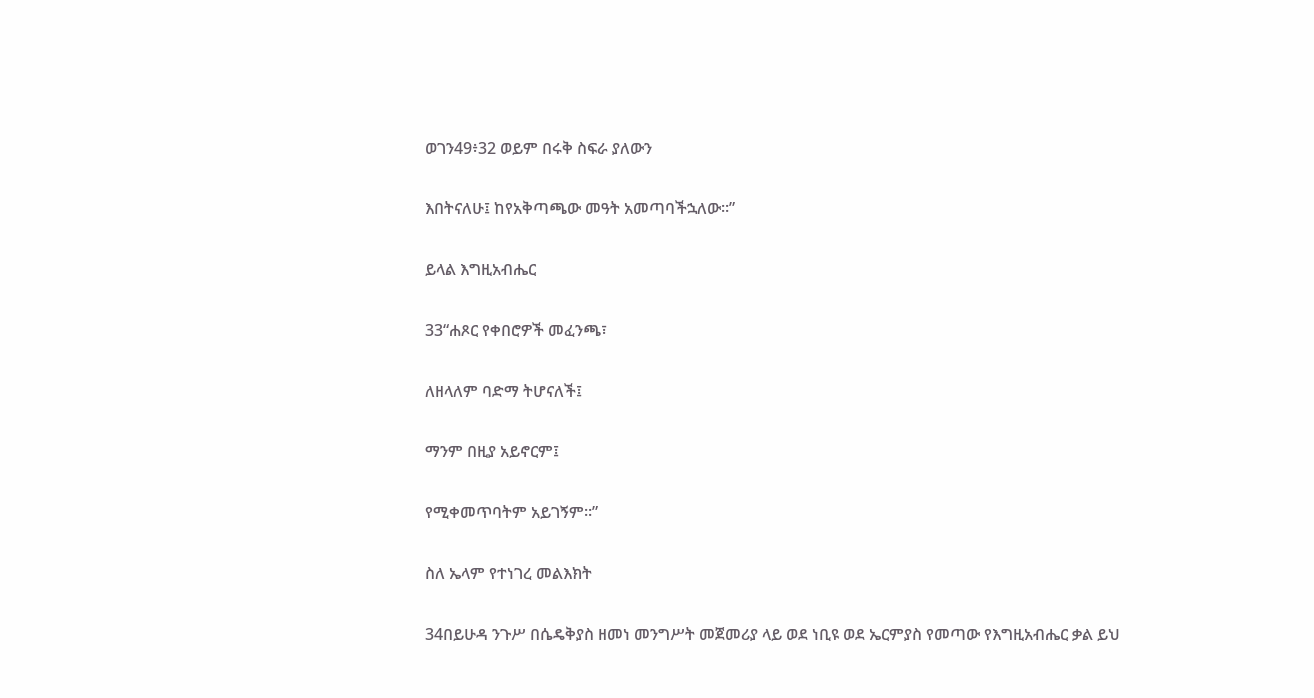ወገን49፥32 ወይም በሩቅ ስፍራ ያለውን

እበትናለሁ፤ ከየአቅጣጫው መዓት አመጣባችኋለው።”

ይላል እግዚአብሔር

33“ሐጾር የቀበሮዎች መፈንጫ፣

ለዘላለም ባድማ ትሆናለች፤

ማንም በዚያ አይኖርም፤

የሚቀመጥባትም አይገኝም።”

ስለ ኤላም የተነገረ መልእክት

34በይሁዳ ንጉሥ በሴዴቅያስ ዘመነ መንግሥት መጀመሪያ ላይ ወደ ነቢዩ ወደ ኤርምያስ የመጣው የእግዚአብሔር ቃል ይህ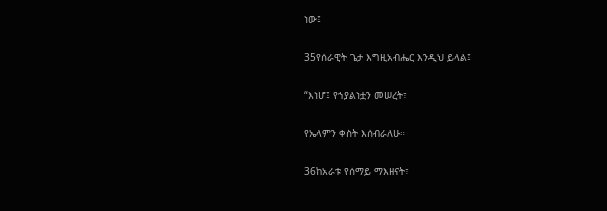ነው፤

35የሰራዊት ጌታ እግዚአብሔር እንዲህ ይላል፤

“እነሆ፤ የኀያልነቷን መሠረት፣

የኤላምን ቀስት እሰብራለሁ።

36ከአራቱ የሰማይ ማእዘናት፣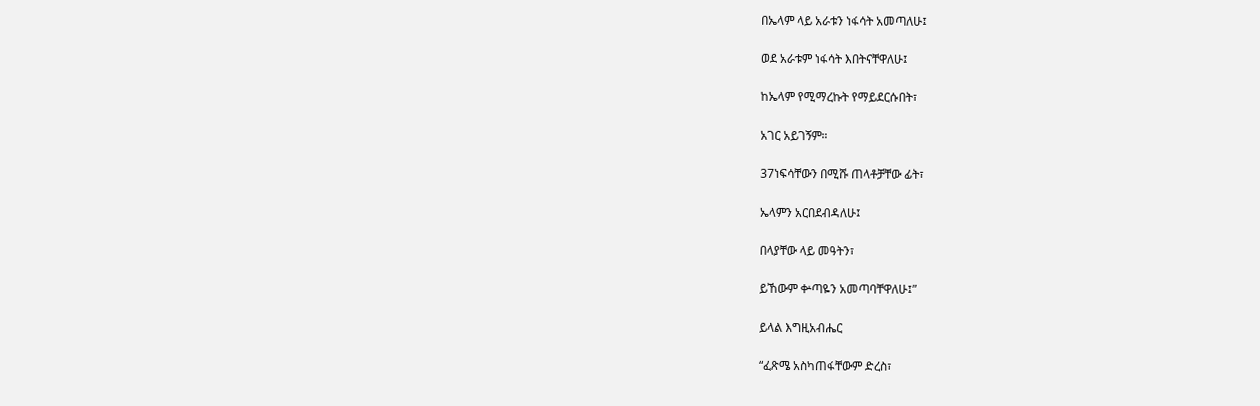በኤላም ላይ አራቱን ነፋሳት አመጣለሁ፤

ወደ አራቱም ነፋሳት እበትናቸዋለሁ፤

ከኤላም የሚማረኩት የማይደርሱበት፣

አገር አይገኝም።

37ነፍሳቸውን በሚሹ ጠላቶቻቸው ፊት፣

ኤላምን አርበደብዳለሁ፤

በላያቸው ላይ መዓትን፣

ይኸውም ቍጣዬን አመጣባቸዋለሁ፤”

ይላል እግዚአብሔር

“ፈጽሜ አስካጠፋቸውም ድረስ፣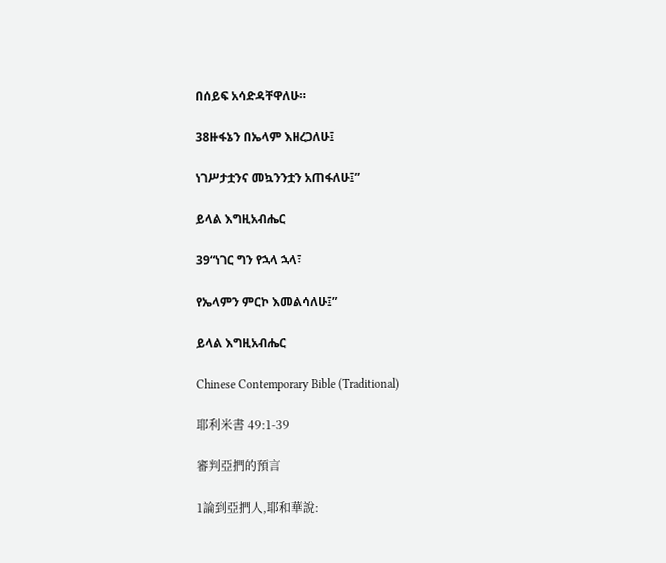በሰይፍ አሳድዳቸዋለሁ።

38ዙፋኔን በኤላም እዘረጋለሁ፤

ነገሥታቷንና መኳንንቷን አጠፋለሁ፤”

ይላል እግዚአብሔር

39“ነገር ግን የኋላ ኋላ፣

የኤላምን ምርኮ እመልሳለሁ፤”

ይላል እግዚአብሔር

Chinese Contemporary Bible (Traditional)

耶利米書 49:1-39

審判亞捫的預言

1論到亞捫人,耶和華說: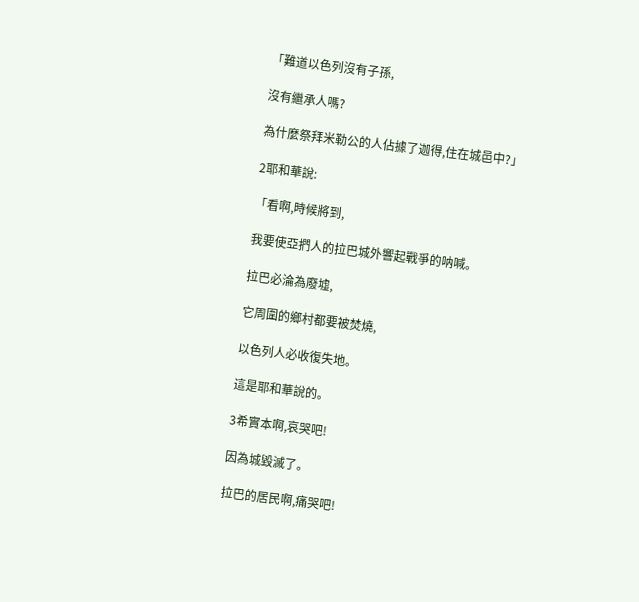「難道以色列沒有子孫,

沒有繼承人嗎?

為什麼祭拜米勒公的人佔據了迦得,住在城邑中?」

2耶和華說:

「看啊,時候將到,

我要使亞捫人的拉巴城外響起戰爭的呐喊。

拉巴必淪為廢墟,

它周圍的鄉村都要被焚燒,

以色列人必收復失地。

這是耶和華說的。

3希實本啊,哀哭吧!

因為城毀滅了。

拉巴的居民啊,痛哭吧!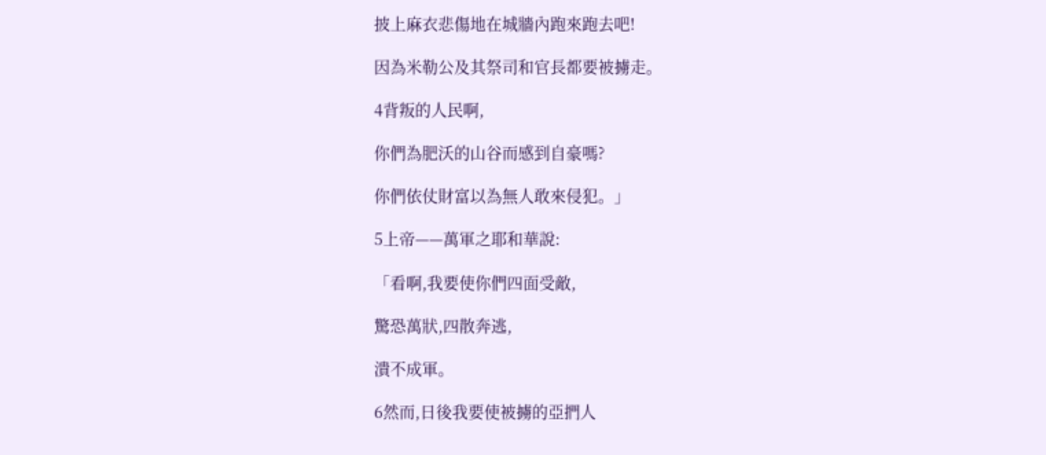披上麻衣悲傷地在城牆內跑來跑去吧!

因為米勒公及其祭司和官長都要被擄走。

4背叛的人民啊,

你們為肥沃的山谷而感到自豪嗎?

你們依仗財富以為無人敢來侵犯。」

5上帝——萬軍之耶和華說:

「看啊,我要使你們四面受敵,

驚恐萬狀,四散奔逃,

潰不成軍。

6然而,日後我要使被擄的亞捫人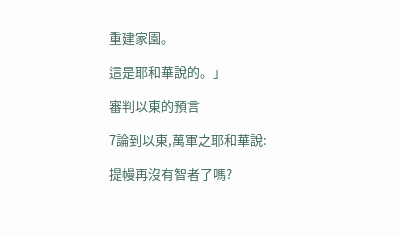重建家園。

這是耶和華說的。」

審判以東的預言

7論到以東,萬軍之耶和華說:

提幔再沒有智者了嗎?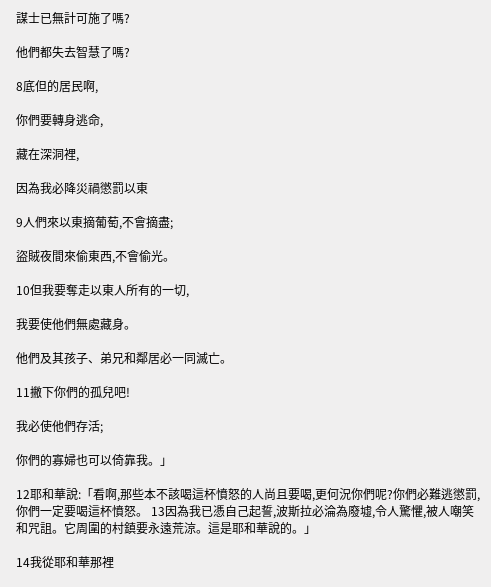謀士已無計可施了嗎?

他們都失去智慧了嗎?

8底但的居民啊,

你們要轉身逃命,

藏在深洞裡,

因為我必降災禍懲罰以東

9人們來以東摘葡萄,不會摘盡;

盜賊夜間來偷東西,不會偷光。

10但我要奪走以東人所有的一切,

我要使他們無處藏身。

他們及其孩子、弟兄和鄰居必一同滅亡。

11撇下你們的孤兒吧!

我必使他們存活;

你們的寡婦也可以倚靠我。」

12耶和華說:「看啊,那些本不該喝這杯憤怒的人尚且要喝,更何況你們呢?你們必難逃懲罰,你們一定要喝這杯憤怒。 13因為我已憑自己起誓,波斯拉必淪為廢墟,令人驚懼,被人嘲笑和咒詛。它周圍的村鎮要永遠荒涼。這是耶和華說的。」

14我從耶和華那裡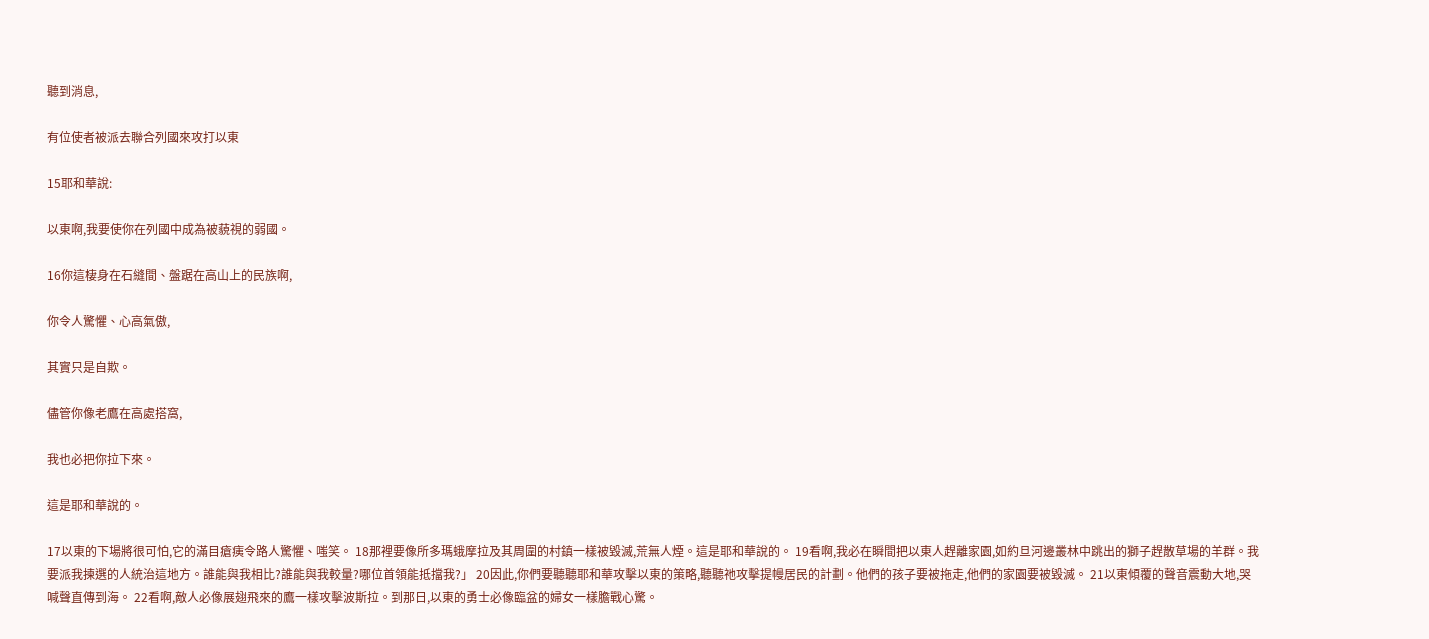聽到消息,

有位使者被派去聯合列國來攻打以東

15耶和華說:

以東啊,我要使你在列國中成為被藐視的弱國。

16你這棲身在石縫間、盤踞在高山上的民族啊,

你令人驚懼、心高氣傲,

其實只是自欺。

儘管你像老鷹在高處搭窩,

我也必把你拉下來。

這是耶和華說的。

17以東的下場將很可怕,它的滿目瘡痍令路人驚懼、嗤笑。 18那裡要像所多瑪蛾摩拉及其周圍的村鎮一樣被毀滅,荒無人煙。這是耶和華說的。 19看啊,我必在瞬間把以東人趕離家園,如約旦河邊叢林中跳出的獅子趕散草場的羊群。我要派我揀選的人統治這地方。誰能與我相比?誰能與我較量?哪位首領能抵擋我?」 20因此,你們要聽聽耶和華攻擊以東的策略,聽聽祂攻擊提幔居民的計劃。他們的孩子要被拖走,他們的家園要被毀滅。 21以東傾覆的聲音震動大地,哭喊聲直傳到海。 22看啊,敵人必像展翅飛來的鷹一樣攻擊波斯拉。到那日,以東的勇士必像臨盆的婦女一樣膽戰心驚。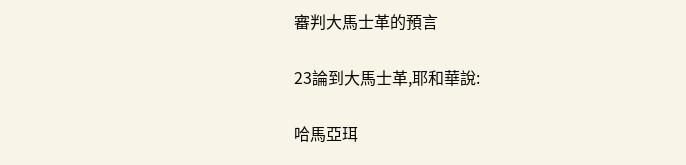審判大馬士革的預言

23論到大馬士革,耶和華說:

哈馬亞珥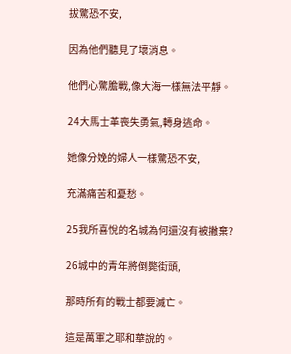拔驚恐不安,

因為他們聽見了壞消息。

他們心驚膽戰,像大海一樣無法平靜。

24大馬士革喪失勇氣,轉身逃命。

她像分娩的婦人一樣驚恐不安,

充滿痛苦和憂愁。

25我所喜悅的名城為何還沒有被撇棄?

26城中的青年將倒斃街頭,

那時所有的戰士都要滅亡。

這是萬軍之耶和華說的。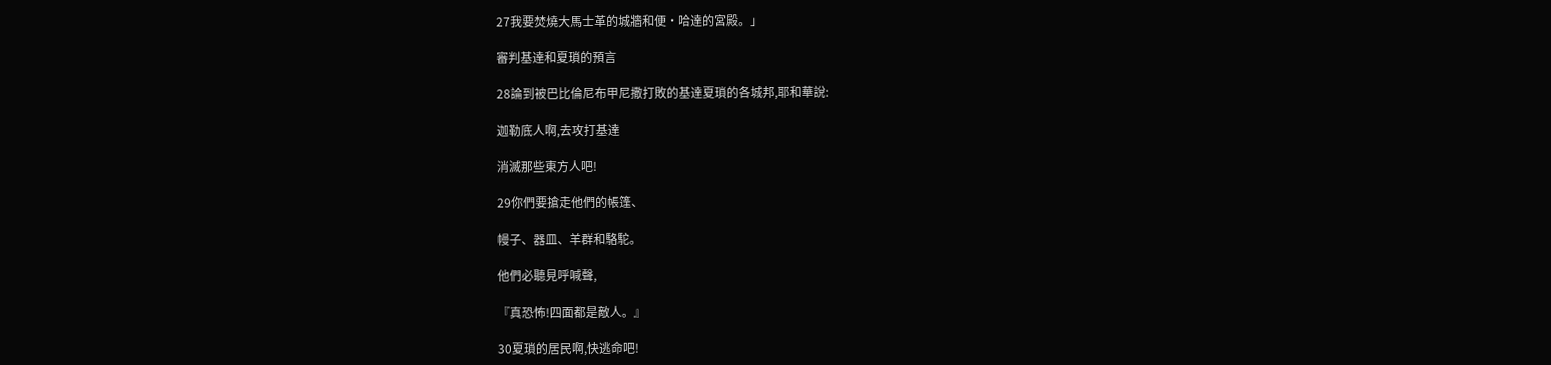27我要焚燒大馬士革的城牆和便·哈達的宮殿。」

審判基達和夏瑣的預言

28論到被巴比倫尼布甲尼撒打敗的基達夏瑣的各城邦,耶和華說:

迦勒底人啊,去攻打基達

消滅那些東方人吧!

29你們要搶走他們的帳篷、

幔子、器皿、羊群和駱駝。

他們必聽見呼喊聲,

『真恐怖!四面都是敵人。』

30夏瑣的居民啊,快逃命吧!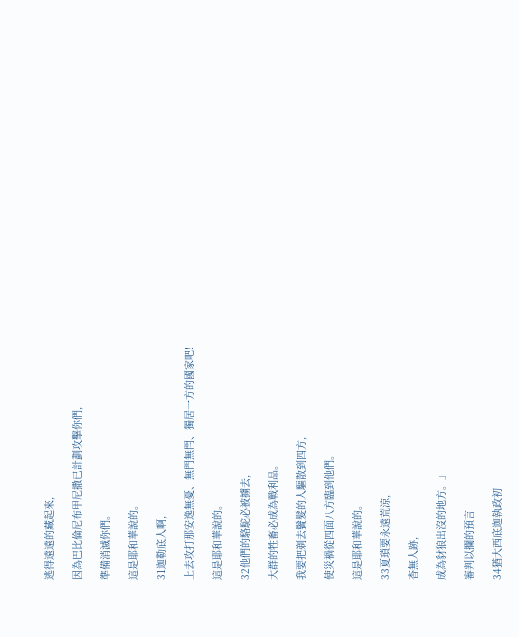逃得遠遠的藏起來,

因為巴比倫尼布甲尼撒已計劃攻擊你們,

準備消滅你們。

這是耶和華說的。

31迦勒底人啊,

上去攻打那安逸無憂、無門無閂、獨居一方的國家吧!

這是耶和華說的。

32他們的駱駝必被擄去,

大群的牲畜必成為戰利品。

我要把剃去鬢髮的人驅散到四方,

使災禍從四面八方臨到他們。

這是耶和華說的。

33夏瑣要永遠荒涼,

杳無人跡,

成為豺狼出沒的地方。」

審判以攔的預言

34猶大西底迦執政初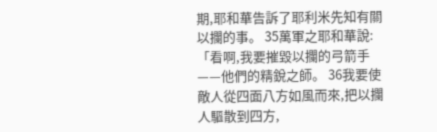期,耶和華告訴了耶利米先知有關以攔的事。 35萬軍之耶和華說:「看啊,我要摧毀以攔的弓箭手——他們的精銳之師。 36我要使敵人從四面八方如風而來,把以攔人驅散到四方,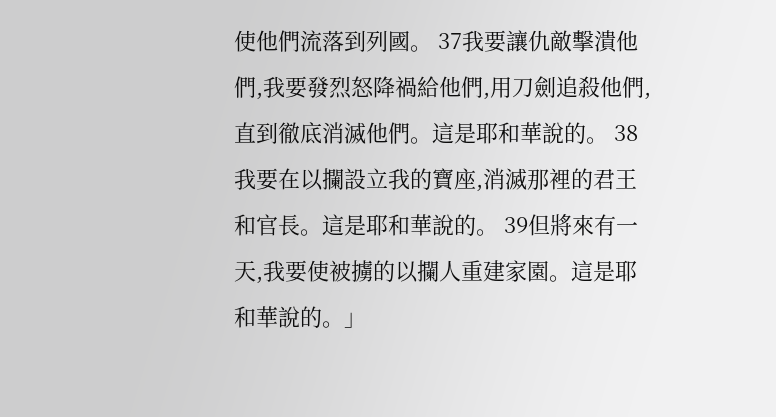使他們流落到列國。 37我要讓仇敵擊潰他們,我要發烈怒降禍給他們,用刀劍追殺他們,直到徹底消滅他們。這是耶和華說的。 38我要在以攔設立我的寶座,消滅那裡的君王和官長。這是耶和華說的。 39但將來有一天,我要使被擄的以攔人重建家園。這是耶和華說的。」